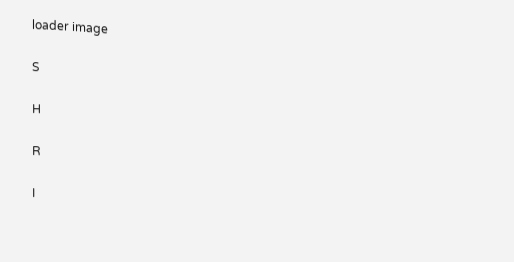loader image

S

H

R

I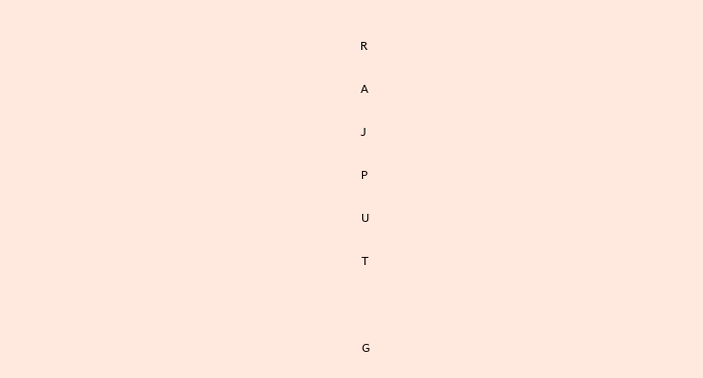R

A

J

P

U

T



G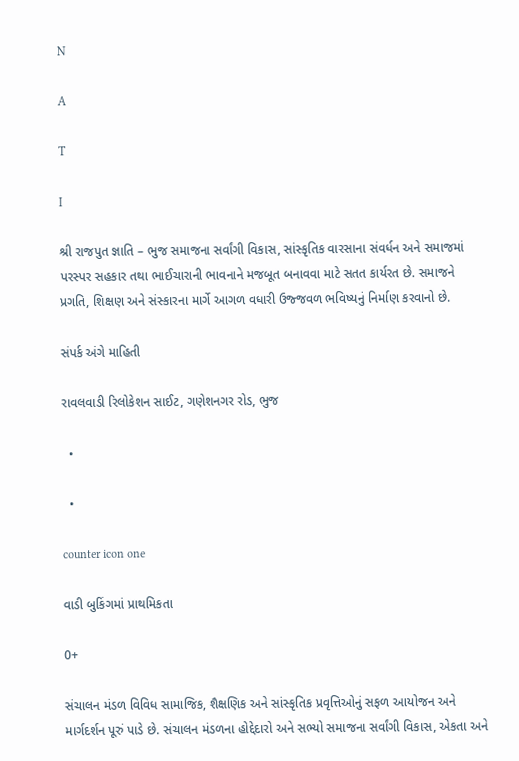N

A

T

I

શ્રી રાજપુત જ્ઞાતિ – ભુજ સમાજના સર્વાંગી વિકાસ, સાંસ્કૃતિક વારસાના સંવર્ધન અને સમાજમાં પરસ્પર સહકાર તથા ભાઈચારાની ભાવનાને મજબૂત બનાવવા માટે સતત કાર્યરત છે. સમાજને પ્રગતિ, શિક્ષણ અને સંસ્કારના માર્ગે આગળ વધારી ઉજ્જવળ ભવિષ્યનું નિર્માણ કરવાનો છે.

સંપર્ક અંગે માહિતી

રાવલવાડી રિલોકેશન સાઈટ, ગણેશનગર રોડ, ભુજ

  •

  •

counter icon one

વાડી બુકિંગમાં પ્રાથમિકતા

0+

સંચાલન મંડળ વિવિધ સામાજિક, શૈક્ષણિક અને સાંસ્કૃતિક પ્રવૃત્તિઓનું સફળ આયોજન અને માર્ગદર્શન પૂરું પાડે છે. સંચાલન મંડળના હોદ્દેદારો અને સભ્યો સમાજના સર્વાંગી વિકાસ, એકતા અને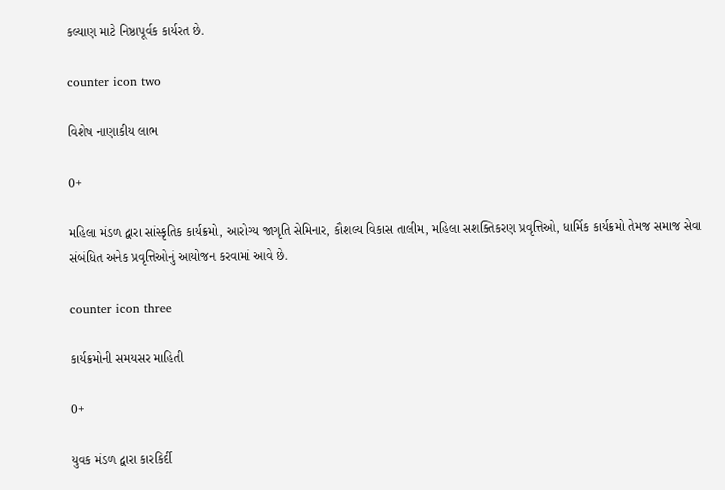કલ્યાણ માટે નિષ્ઠાપૂર્વક કાર્યરત છે.

counter icon two

વિશેષ નાણાકીય લાભ

0+

મહિલા મંડળ દ્વારા સાંસ્કૃતિક કાર્યક્રમો, આરોગ્ય જાગૃતિ સેમિનાર, કૌશલ્ય વિકાસ તાલીમ, મહિલા સશક્તિકરણ પ્રવૃત્તિઓ, ધાર્મિક કાર્યક્રમો તેમજ સમાજ સેવા સંબંધિત અનેક પ્રવૃત્તિઓનું આયોજન કરવામાં આવે છે.

counter icon three

કાર્યક્રમોની સમયસર માહિતી

0+

યુવક મંડળ દ્વારા કારકિર્દી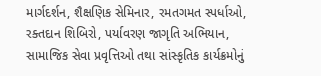માર્ગદર્શન, શૈક્ષણિક સેમિનાર, રમતગમત સ્પર્ધાઓ, રક્તદાન શિબિરો, પર્યાવરણ જાગૃતિ અભિયાન, સામાજિક સેવા પ્રવૃત્તિઓ તથા સાંસ્કૃતિક કાર્યક્રમોનું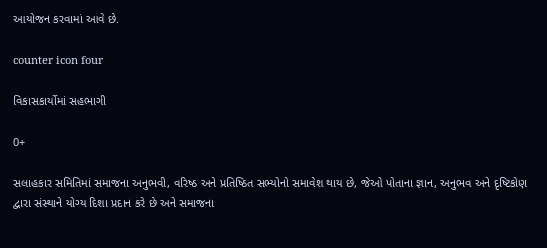આયોજન કરવામાં આવે છે.

counter icon four

વિકાસકાર્યોમાં સહભાગી

0+

સલાહકાર સમિતિમાં સમાજના અનુભવી, વરિષ્ઠ અને પ્રતિષ્ઠિત સભ્યોનો સમાવેશ થાય છે, જેઓ પોતાના જ્ઞાન, અનુભવ અને દૃષ્ટિકોણ દ્વારા સંસ્થાને યોગ્ય દિશા પ્રદાન કરે છે અને સમાજના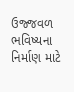ઉજ્જવળ ભવિષ્યના નિર્માણ માટે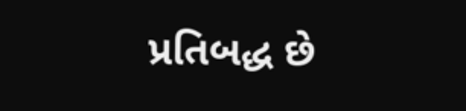પ્રતિબદ્ધ છે